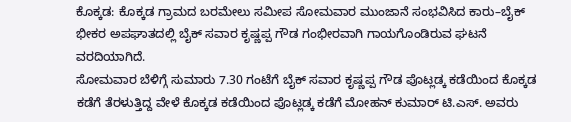ಕೊಕ್ಕಡ: ಕೊಕ್ಕಡ ಗ್ರಾಮದ ಬರಮೇಲು ಸಮೀಪ ಸೋಮವಾರ ಮುಂಜಾನೆ ಸಂಭವಿಸಿದ ಕಾರು–ಬೈಕ್ ಭೀಕರ ಅಪಘಾತದಲ್ಲಿ ಬೈಕ್ ಸವಾರ ಕೃಷ್ಣಪ್ಪ ಗೌಡ ಗಂಭೀರವಾಗಿ ಗಾಯಗೊಂಡಿರುವ ಘಟನೆ ವರದಿಯಾಗಿದೆ.
ಸೋಮವಾರ ಬೆಳಿಗ್ಗೆ ಸುಮಾರು 7.30 ಗಂಟೆಗೆ ಬೈಕ್ ಸವಾರ ಕೃಷ್ಣಪ್ಪ ಗೌಡ ಪೊಟ್ಲಡ್ಕ ಕಡೆಯಿಂದ ಕೊಕ್ಕಡ ಕಡೆಗೆ ತೆರಳುತ್ತಿದ್ದ ವೇಳೆ ಕೊಕ್ಕಡ ಕಡೆಯಿಂದ ಪೊಟ್ಲಡ್ಕ ಕಡೆಗೆ ಮೋಹನ್ ಕುಮಾರ್ ಟಿ.ಎಸ್. ಅವರು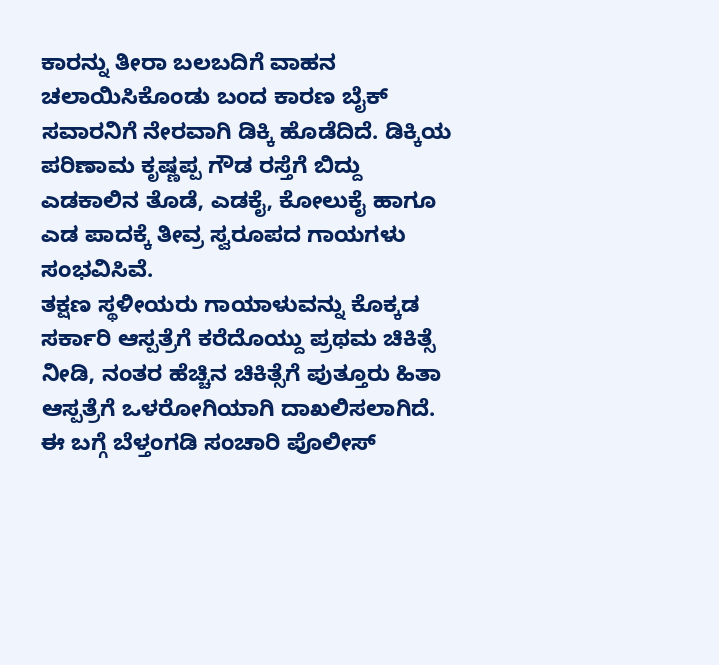ಕಾರನ್ನು ತೀರಾ ಬಲಬದಿಗೆ ವಾಹನ ಚಲಾಯಿಸಿಕೊಂಡು ಬಂದ ಕಾರಣ ಬೈಕ್ ಸವಾರನಿಗೆ ನೇರವಾಗಿ ಡಿಕ್ಕಿ ಹೊಡೆದಿದೆ. ಡಿಕ್ಕಿಯ ಪರಿಣಾಮ ಕೃಷ್ಣಪ್ಪ ಗೌಡ ರಸ್ತೆಗೆ ಬಿದ್ದು ಎಡಕಾಲಿನ ತೊಡೆ, ಎಡಕೈ, ಕೋಲುಕೈ ಹಾಗೂ ಎಡ ಪಾದಕ್ಕೆ ತೀವ್ರ ಸ್ವರೂಪದ ಗಾಯಗಳು ಸಂಭವಿಸಿವೆ.
ತಕ್ಷಣ ಸ್ಥಳೀಯರು ಗಾಯಾಳುವನ್ನು ಕೊಕ್ಕಡ ಸರ್ಕಾರಿ ಆಸ್ಪತ್ರೆಗೆ ಕರೆದೊಯ್ದು ಪ್ರಥಮ ಚಿಕಿತ್ಸೆ ನೀಡಿ, ನಂತರ ಹೆಚ್ಚಿನ ಚಿಕಿತ್ಸೆಗೆ ಪುತ್ತೂರು ಹಿತಾ ಆಸ್ಪತ್ರೆಗೆ ಒಳರೋಗಿಯಾಗಿ ದಾಖಲಿಸಲಾಗಿದೆ.
ಈ ಬಗ್ಗೆ ಬೆಳ್ತಂಗಡಿ ಸಂಚಾರಿ ಪೊಲೀಸ್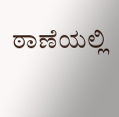ಠಾಣೆಯಲ್ಲಿ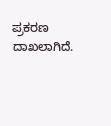ಪ್ರಕರಣ ದಾಖಲಾಗಿದೆ.